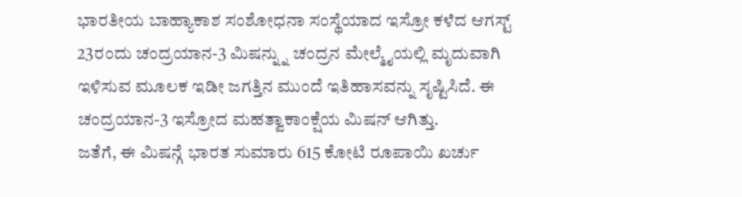ಭಾರತೀಯ ಬಾಹ್ಯಾಕಾಶ ಸಂಶೋಧನಾ ಸಂಸ್ಥೆಯಾದ ಇಸ್ರೋ ಕಳೆದ ಆಗಸ್ಟ್ 23ರಂದು ಚಂದ್ರಯಾನ-3 ಮಿಷನ್ನ್ನು ಚಂದ್ರನ ಮೇಲ್ಮೈಯಲ್ಲಿ ಮೃದುವಾಗಿ ಇಳಿಸುವ ಮೂಲಕ ಇಡೀ ಜಗತ್ತಿನ ಮುಂದೆ ಇತಿಹಾಸವನ್ನು ಸೃಷ್ಟಿಸಿದೆ. ಈ ಚಂದ್ರಯಾನ-3 ಇಸ್ರೋದ ಮಹತ್ವಾಕಾಂಕ್ಷೆಯ ಮಿಷನ್ ಆಗಿತ್ತು.
ಜತೆಗೆ, ಈ ಮಿಷನ್ಗೆ ಭಾರತ ಸುಮಾರು 615 ಕೋಟಿ ರೂಪಾಯಿ ಖರ್ಚು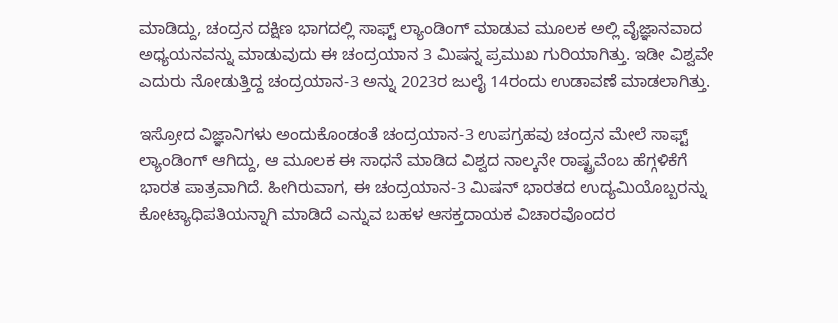ಮಾಡಿದ್ದು, ಚಂದ್ರನ ದಕ್ಷಿಣ ಭಾಗದಲ್ಲಿ ಸಾಫ್ಟ್ ಲ್ಯಾಂಡಿಂಗ್ ಮಾಡುವ ಮೂಲಕ ಅಲ್ಲಿ ವೈಜ್ಞಾನವಾದ ಅಧ್ಯಯನವನ್ನು ಮಾಡುವುದು ಈ ಚಂದ್ರಯಾನ 3 ಮಿಷನ್ನ ಪ್ರಮುಖ ಗುರಿಯಾಗಿತ್ತು. ಇಡೀ ವಿಶ್ವವೇ ಎದುರು ನೋಡುತ್ತಿದ್ದ ಚಂದ್ರಯಾನ-3 ಅನ್ನು 2023ರ ಜುಲೈ 14ರಂದು ಉಡಾವಣೆ ಮಾಡಲಾಗಿತ್ತು.

ಇಸ್ರೋದ ವಿಜ್ಞಾನಿಗಳು ಅಂದುಕೊಂಡಂತೆ ಚಂದ್ರಯಾನ-3 ಉಪಗ್ರಹವು ಚಂದ್ರನ ಮೇಲೆ ಸಾಫ್ಟ್ ಲ್ಯಾಂಡಿಂಗ್ ಆಗಿದ್ದು, ಆ ಮೂಲಕ ಈ ಸಾಧನೆ ಮಾಡಿದ ವಿಶ್ವದ ನಾಲ್ಕನೇ ರಾಷ್ಟ್ರವೆಂಬ ಹೆಗ್ಗಳಿಕೆಗೆ ಭಾರತ ಪಾತ್ರವಾಗಿದೆ. ಹೀಗಿರುವಾಗ, ಈ ಚಂದ್ರಯಾನ-3 ಮಿಷನ್ ಭಾರತದ ಉದ್ಯಮಿಯೊಬ್ಬರನ್ನು ಕೋಟ್ಯಾಧಿಪತಿಯನ್ನಾಗಿ ಮಾಡಿದೆ ಎನ್ನುವ ಬಹಳ ಆಸಕ್ತದಾಯಕ ವಿಚಾರವೊಂದರ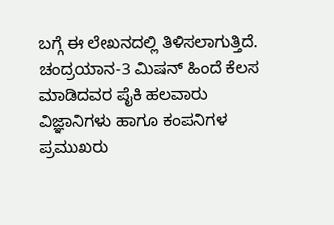ಬಗ್ಗೆ ಈ ಲೇಖನದಲ್ಲಿ ತಿಳಿಸಲಾಗುತ್ತಿದೆ.
ಚಂದ್ರಯಾನ-3 ಮಿಷನ್ ಹಿಂದೆ ಕೆಲಸ ಮಾಡಿದವರ ಪೈಕಿ ಹಲವಾರು ವಿಜ್ಞಾನಿಗಳು ಹಾಗೂ ಕಂಪನಿಗಳ ಪ್ರಮುಖರು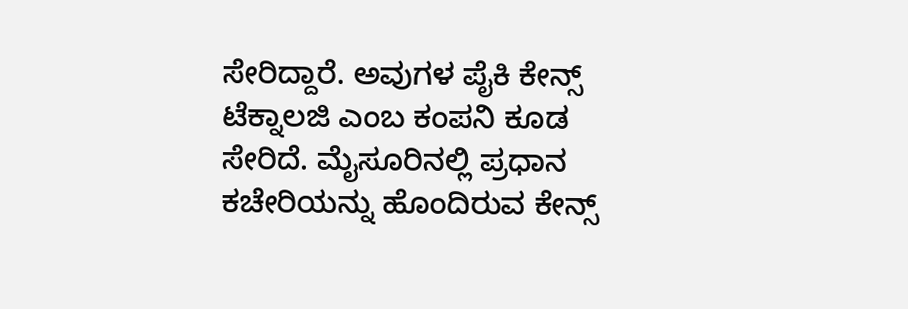ಸೇರಿದ್ದಾರೆ. ಅವುಗಳ ಪೈಕಿ ಕೇನ್ಸ್ ಟೆಕ್ನಾಲಜಿ ಎಂಬ ಕಂಪನಿ ಕೂಡ ಸೇರಿದೆ. ಮೈಸೂರಿನಲ್ಲಿ ಪ್ರಧಾನ ಕಚೇರಿಯನ್ನು ಹೊಂದಿರುವ ಕೇನ್ಸ್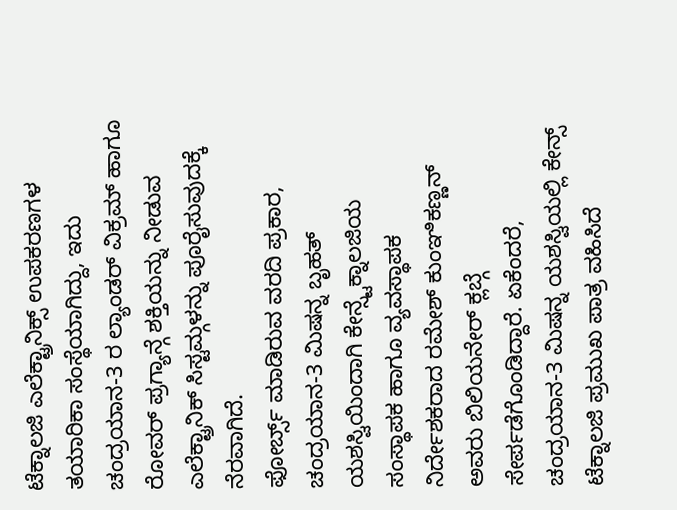ಟೆಕ್ನಾಲಜಿ ಎಲೆಕ್ಟ್ರಾನಿಕ್ಸ್ ಉಪಕರಣಗಳ ತಯಾರಿಕಾ ಸಂಸ್ಥೆಯಾಗಿದ್ದು, ಇದು ಚಂದ್ರಯಾನ-3 ರ ಲ್ಯಾಂಡರ್ ವಿಕ್ರಮ್ ಹಾಗೂ ರೋವರ್ ಪ್ರಗ್ಯಾನ್ಗೆ ಶಕ್ತಿಯನ್ನು ನೀಡುವ ಎಲೆಕ್ಟ್ರಾನಿಕ್ ಸಿಸ್ಟಮ್ಗಳನ್ನು ಪೂರೈಸುವುದಕ್ಕೆ ನೆರವಾಗಿದೆ.
ಫೋರ್ಬ್ಸ್ ಮಾಡಿರುವ ವರದಿ ಪ್ರಕಾರ, ಚಂದ್ರಯಾನ-3 ಮಿಷನ್ನ ಬೃಹತ್ ಯಶಸ್ವಿಯಿಂದಾಗಿ ಕೇನ್ಸ್ಟೆಕ್ನಾಲಜಿಯ ಸಂಸ್ಥಾಪಕ ಹಾಗೂ ವ್ಯವಸ್ಥಾಪಕ ನಿರ್ದೇಶಕರಾದ ರಮೇಶ್ ಕುಂಞಿಕಣ್ಣನ್ ಅವರು ಬಿಲಿಯನೇರ್ ಕ್ಲಬ್ಗೆ ಸೇರ್ಪಡೆಗೊಂಡಿದ್ದಾರೆ. ಏಕೆಂದರೆ, ಚಂದ್ರಯಾನ-3 ಮಿಷನ್ನ ಯಶಸ್ವಿಯಲ್ಲಿ ಕೇನ್ಸ್ ಟೆಕ್ನಾಲಜಿ ಪ್ರಮುಖ ಪಾತ್ರ ವಹಿಸಿದೆ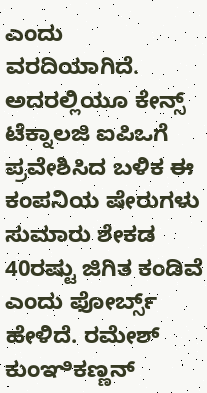ಎಂದು ವರದಿಯಾಗಿದೆ.
ಅದರಲ್ಲಿಯೂ ಕೇನ್ಸ್ ಟೆಕ್ನಾಲಜಿ ಐಪಿಒಗೆ ಪ್ರವೇಶಿಸಿದ ಬಳಿಕ ಈ ಕಂಪನಿಯ ಷೇರುಗಳು ಸುಮಾರು ಶೇಕಡ 40ರಷ್ಟು ಜಿಗಿತ ಕಂಡಿವೆ ಎಂದು ಫೋರ್ಬ್ಸ್ ಹೇಳಿದೆ. ರಮೇಶ್ ಕುಂಞಿಕಣ್ಣನ್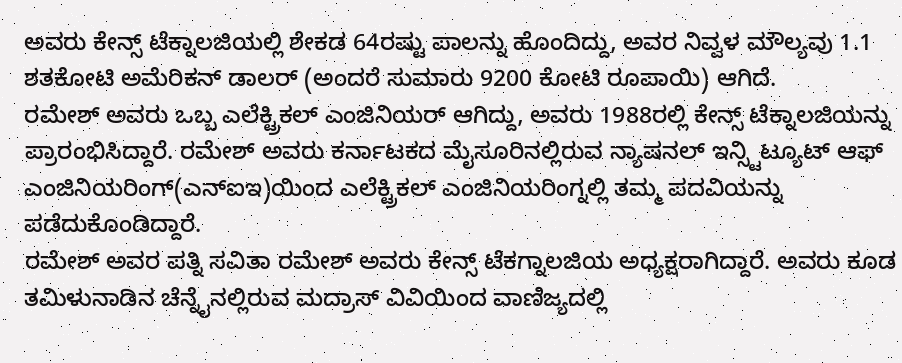ಅವರು ಕೇನ್ಸ್ ಟೆಕ್ನಾಲಜಿಯಲ್ಲಿ ಶೇಕಡ 64ರಷ್ಟು ಪಾಲನ್ನು ಹೊಂದಿದ್ದು, ಅವರ ನಿವ್ವಳ ಮೌಲ್ಯವು 1.1 ಶತಕೋಟಿ ಅಮೆರಿಕನ್ ಡಾಲರ್ (ಅಂದರೆ ಸುಮಾರು 9200 ಕೋಟಿ ರೂಪಾಯಿ) ಆಗಿದೆ.
ರಮೇಶ್ ಅವರು ಒಬ್ಬ ಎಲೆಕ್ಟ್ರಿಕಲ್ ಎಂಜಿನಿಯರ್ ಆಗಿದ್ದು, ಅವರು 1988ರಲ್ಲಿ ಕೇನ್ಸ್ ಟೆಕ್ನಾಲಜಿಯನ್ನು ಪ್ರಾರಂಭಿಸಿದ್ದಾರೆ. ರಮೇಶ್ ಅವರು ಕರ್ನಾಟಕದ ಮೈಸೂರಿನಲ್ಲಿರುವ ನ್ಯಾಷನಲ್ ಇನ್ಸ್ಟಿಟ್ಯೂಟ್ ಆಫ್ ಎಂಜಿನಿಯರಿಂಗ್(ಎನ್ಐಇ)ಯಿಂದ ಎಲೆಕ್ಟ್ರಿಕಲ್ ಎಂಜಿನಿಯರಿಂಗ್ನಲ್ಲಿ ತಮ್ಮ ಪದವಿಯನ್ನು ಪಡೆದುಕೊಂಡಿದ್ದಾರೆ.
ರಮೇಶ್ ಅವರ ಪತ್ನಿ ಸವಿತಾ ರಮೇಶ್ ಅವರು ಕೇನ್ಸ್ ಟೆಕಗ್ನಾಲಜಿಯ ಅಧ್ಯಕ್ಷರಾಗಿದ್ದಾರೆ. ಅವರು ಕೂಡ ತಮಿಳುನಾಡಿನ ಚೆನ್ನೈನಲ್ಲಿರುವ ಮದ್ರಾಸ್ ವಿವಿಯಿಂದ ವಾಣಿಜ್ಯದಲ್ಲಿ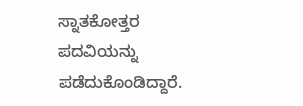ಸ್ನಾತಕೋತ್ತರ ಪದವಿಯನ್ನು ಪಡೆದುಕೊಂಡಿದ್ದಾರೆ.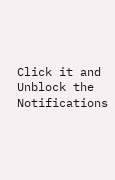Click it and Unblock the Notifications